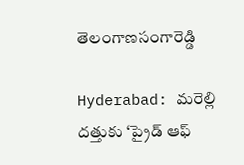తెలంగాణసంగారెడ్డి

Hyderabad: మరెల్లి దత్తుకు ‘ప్రైడ్ ఆఫ్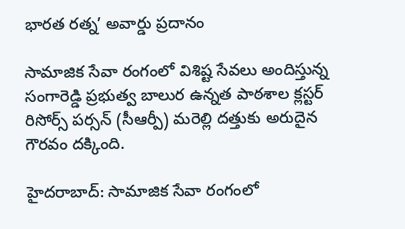భారత రత్న’ అవార్డు ప్రదానం

సామాజిక సేవా రంగంలో విశిష్ట సేవలు అందిస్తున్న సంగారెడ్డి ప్రభుత్వ బాలుర ఉన్నత పాఠశాల క్లస్టర్ రిసోర్స్ పర్సన్ (సీఆర్పీ) మరెల్లి దత్తుకు అరుదైన గౌరవం దక్కింది.

హైదరాబాద్: సామాజిక సేవా రంగంలో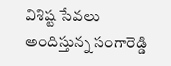విశిష్ట సేవలు అందిస్తున్న సంగారెడ్డి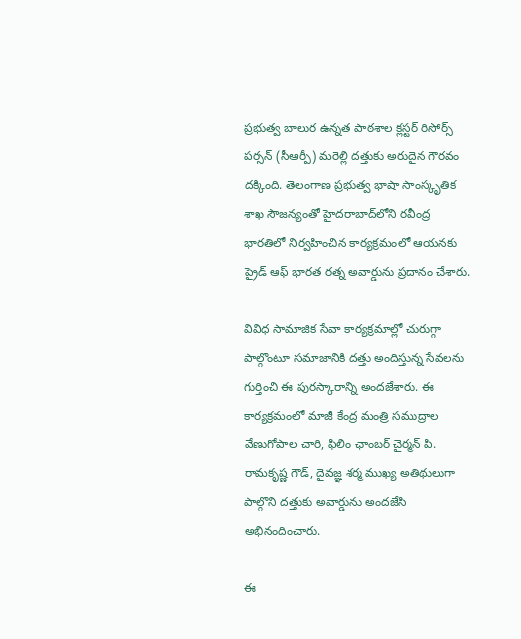ప్రభుత్వ బాలుర ఉన్నత పాఠశాల క్లస్టర్ రిసోర్స్ పర్సన్ (సీఆర్పీ) మరెల్లి దత్తుకు అరుదైన గౌరవం దక్కింది. తెలంగాణ ప్రభుత్వ భాషా సాంస్కృతిక శాఖ సౌజన్యంతో హైదరాబాద్‌లోని రవీంద్ర భారతిలో నిర్వహించిన కార్యక్రమంలో ఆయనకు ప్రైడ్ ఆఫ్ భారత రత్న అవార్డును ప్రదానం చేశారు.

వివిధ సామాజిక సేవా కార్యక్రమాల్లో చురుగ్గా పాల్గొంటూ సమాజానికి దత్తు అందిస్తున్న సేవలను గుర్తించి ఈ పురస్కారాన్ని అందజేశారు. ఈ కార్యక్రమంలో మాజీ కేంద్ర మంత్రి సముద్రాల వేణుగోపాల చారి, ఫిలిం ఛాంబర్ చైర్మన్ పి. రామకృష్ణ గౌడ్, దైవజ్ఞ శర్మ ముఖ్య అతిథులుగా పాల్గొని దత్తుకు అవార్డును అందజేసి అభినందించారు.

ఈ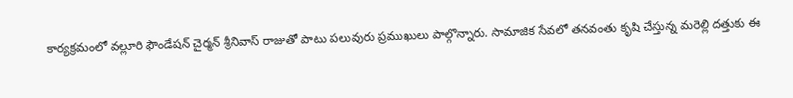కార్యక్రమంలో వల్లూరి ఫౌండేషన్ చైర్మన్ శ్రీనివాస్ రాజుతో పాటు పలువురు ప్రముఖులు పాల్గొన్నారు. సామాజిక సేవలో తనవంతు కృషి చేస్తున్న మరెల్లి దత్తుకు ఈ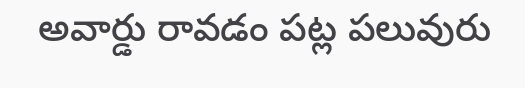అవార్డు రావడం పట్ల పలువురు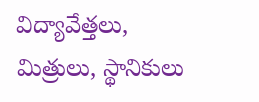విద్యావేత్తలు, మిత్రులు, స్థానికులు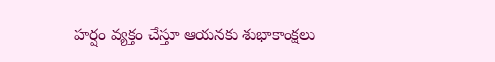హర్షం వ్యక్తం చేస్తూ ఆయనకు శుభాకాంక్షలు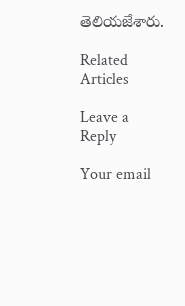తెలియజేశారు.

Related Articles

Leave a Reply

Your email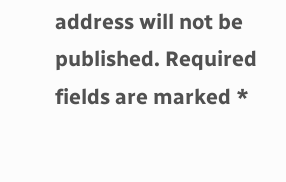address will not be published. Required fields are marked *